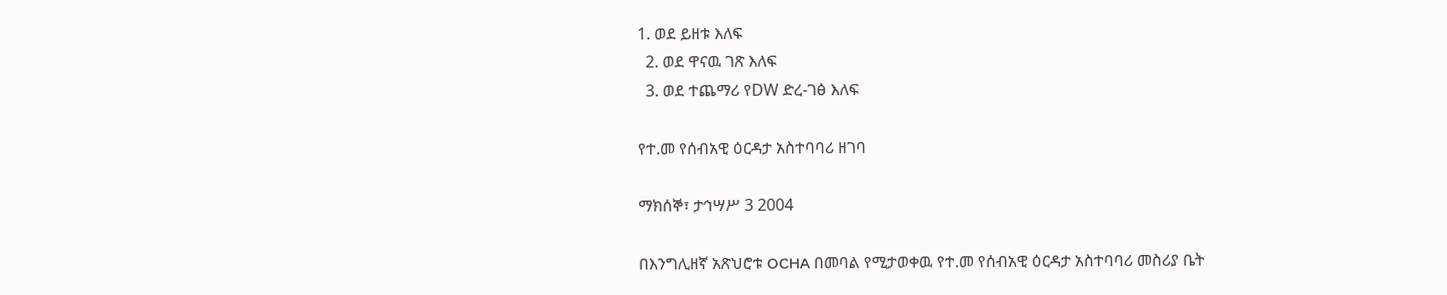1. ወደ ይዘቱ እለፍ
  2. ወደ ዋናዉ ገጽ እለፍ
  3. ወደ ተጨማሪ የDW ድረ-ገፅ እለፍ

የተ.መ የሰብአዊ ዕርዳታ አስተባባሪ ዘገባ

ማክሰኞ፣ ታኅሣሥ 3 2004

በእንግሊዘኛ አጽህሮቱ OCHA በመባል የሚታወቀዉ የተ.መ የሰብአዊ ዕርዳታ አስተባባሪ መስሪያ ቤት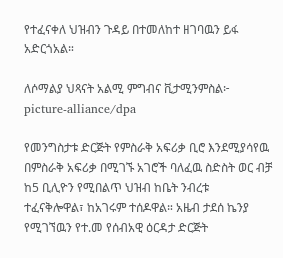የተፈናቀለ ህዝብን ጉዳይ በተመለከተ ዘገባዉን ይፋ አድርጎአል።

ለሶማልያ ህጻናት አልሚ ምግብና ቪታሚንምስል፦ picture-alliance/dpa

የመንግስታቱ ድርጅት የምስራቅ አፍሪቃ ቢሮ እንደሚያሳየዉ በምስራቅ አፍሪቃ በሚገኙ አገሮች ባለፈዉ ስድስት ወር ብቻ ከ5 ቢሊዮን የሚበልጥ ህዝብ ከቤት ንብረቱ  ተፈናቅሎዋል፣ ከአገሩም ተሰዶዋል። አዜብ ታደሰ ኬንያ የሚገኘዉን የተ.መ የሰብአዊ ዕርዳታ ድርጅት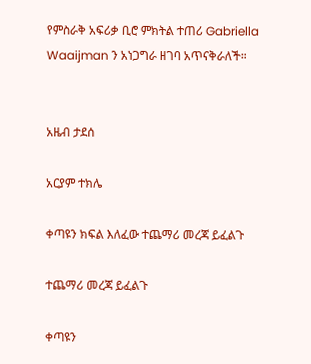የምስራቅ አፍሪቃ ቢሮ ምክትል ተጠሪ Gabriella Waaijman ን አነጋግራ ዘገባ አጥናቅራለች።


አዜብ ታደሰ

አርያም ተክሌ

ቀጣዩን ክፍል እለፈው ተጨማሪ መረጃ ይፈልጉ

ተጨማሪ መረጃ ይፈልጉ

ቀጣዩን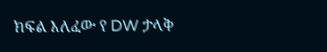ክፍል እለፈው የ DW ታላቅ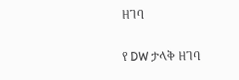ዘገባ

የ DW ታላቅ ዘገባ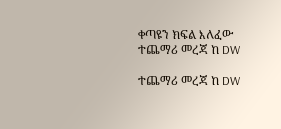ቀጣዩን ክፍል እለፈው ተጨማሪ መረጃ ከ DW

ተጨማሪ መረጃ ከ DW